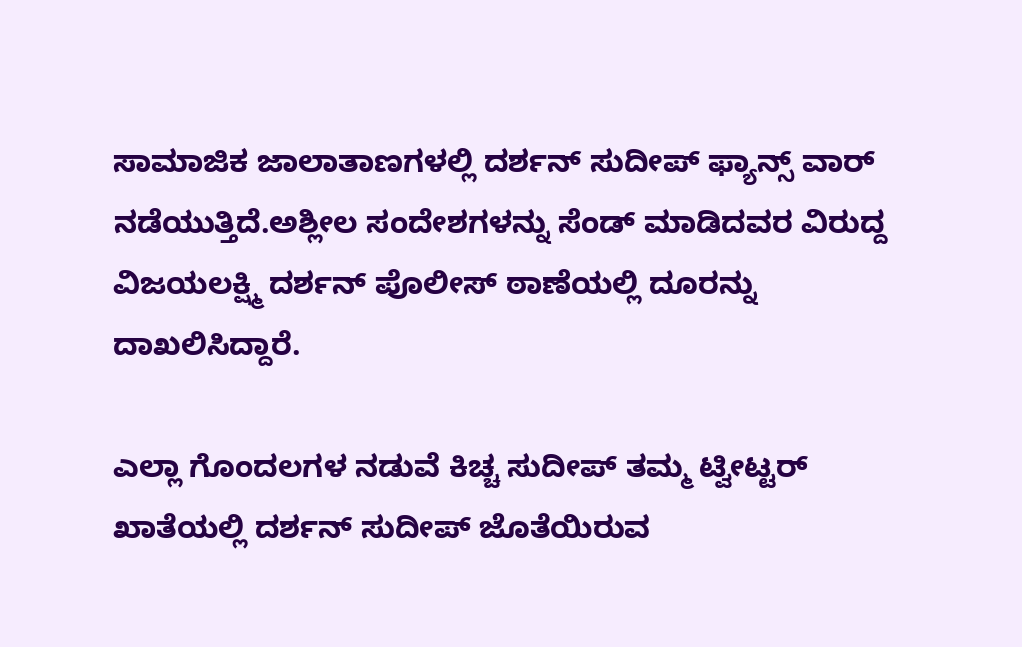ಸಾಮಾಜಿಕ ಜಾಲಾತಾಣಗಳಲ್ಲಿ ದರ್ಶನ್‌ ಸುದೀಪ್‌ ಫ್ಯಾನ್ಸ್‌ ವಾರ್‌ ನಡೆಯುತ್ತಿದೆ.ಅಶ್ಲೀಲ ಸಂದೇಶಗಳನ್ನು ಸೆಂಡ್‌ ಮಾಡಿದವರ ವಿರುದ್ದ ವಿಜಯಲಕ್ಷ್ಮಿ ದರ್ಶನ್‌ ಪೊಲೀಸ್‌ ಠಾಣೆಯಲ್ಲಿ ದೂರನ್ನು ದಾಖಲಿಸಿದ್ದಾರೆ.

ಎಲ್ಲಾ ಗೊಂದಲಗಳ ನಡುವೆ ಕಿಚ್ಚ ಸುದೀಪ್‌ ತಮ್ಮ ಟ್ವೀಟ್ಟರ್‌ ಖಾತೆಯಲ್ಲಿ ದರ್ಶನ್‌ ಸುದೀಪ್‌ ಜೊತೆಯಿರುವ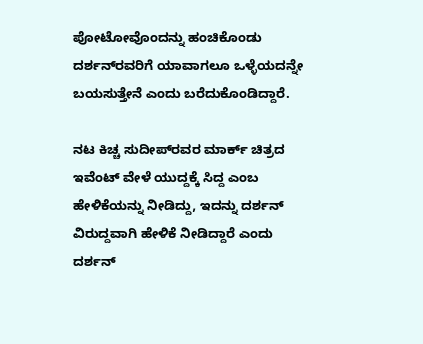ಪೋಟೋವೊಂದನ್ನು ಹಂಚಿಕೊಂಡು ದರ್ಶನ್‌ರವರಿಗೆ ಯಾವಾಗಲೂ ಒಳ್ಳೆಯದನ್ನೇ ಬಯಸುತ್ತೇನೆ ಎಂದು ಬರೆದುಕೊಂಡಿದ್ದಾರೆ.

ನಟ ಕಿಚ್ಚ ಸುದೀಪ್‌ರವರ ಮಾರ್ಕ್‌ ಚಿತ್ರದ ಇವೆಂಟ್‌ ವೇಳೆ ಯುದ್ದಕ್ಕೆ ಸಿದ್ದ ಎಂಬ ಹೇಳಿಕೆಯನ್ನು ನೀಡಿದ್ದು, ಇದನ್ನು ದರ್ಶನ್‌ ವಿರುದ್ದವಾಗಿ ಹೇಳಿಕೆ ನೀಡಿದ್ದಾರೆ ಎಂದು ದರ್ಶನ್‌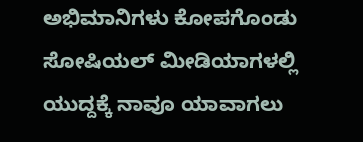ಅಭಿಮಾನಿಗಳು ಕೋಪಗೊಂಡು ಸೋಷಿಯಲ್‌ ಮೀಡಿಯಾಗಳಲ್ಲಿ ಯುದ್ದಕ್ಕೆ ನಾವೂ ಯಾವಾಗಲು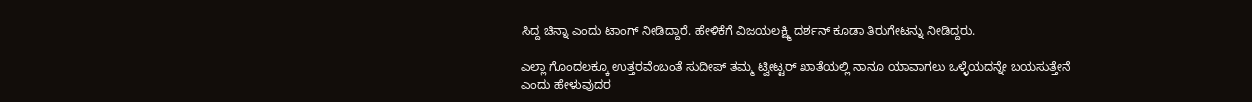ಸಿದ್ದ ಚಿನ್ನಾ ಎಂದು ಟಾಂಗ್‌ ನೀಡಿದ್ದಾರೆ. ಹೇಳಿಕೆಗೆ ವಿಜಯಲಕ್ಷ್ಮಿ ದರ್ಶನ್‌ ಕೂಡಾ ತಿರುಗೇಟನ್ನು ನೀಡಿದ್ದರು.

ಎಲ್ಲಾ ಗೊಂದಲಕ್ಕೂ ಉತ್ತರವೆಂಬಂತೆ ಸುದೀಪ್‌ ತಮ್ಮ ಟ್ವೀಟ್ಟರ್‌ ಖಾತೆಯಲ್ಲಿ ನಾನೂ ಯಾವಾಗಲು ಒಳ್ಳೆಯದನ್ನೇ ಬಯಸುತ್ತೇನೆ ಎಂದು ಹೇಳುವುದರ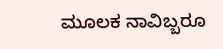ಮೂಲಕ ನಾವಿಬ್ಬರೂ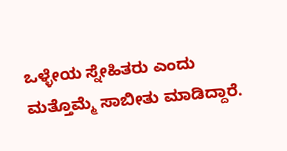ಒಳ್ಳೇಯ ಸ್ನೇಹಿತರು ಎಂದು ಮತ್ತೊಮ್ಮೆ ಸಾಬೀತು ಮಾಡಿದ್ದಾರೆ.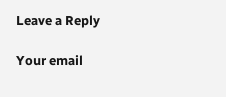Leave a Reply

Your email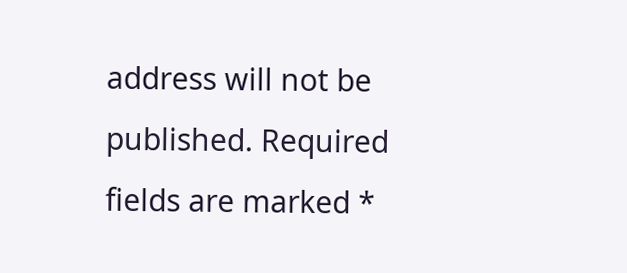address will not be published. Required fields are marked *